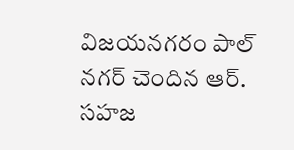విజయనగరం పాల్ నగర్ చెందిన ఆర్. సహజ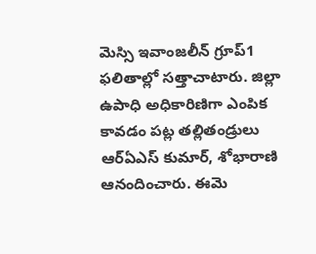మెస్సి ఇవాంజలీన్ గ్రూప్1 ఫలితాల్లో సత్తాచాటారు. జిల్లా ఉపాధి అధికారిణిగా ఎంపిక కావడం పట్ల తల్లితండ్రులు ఆర్ఏఎస్ కుమార్, శోభారాణి ఆనందించారు. ఈమె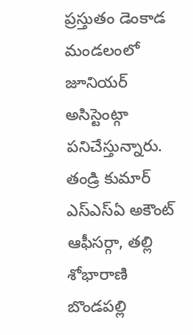ప్రస్తుతం డెంకాడ మండలంలో జూనియర్ అసిస్టెంట్గా పనిచేస్తున్నారు. తండ్రి కుమార్ ఎస్ఎస్ఏ అకౌంట్ ఆఫీసర్గా, తల్లి శోభారాణి బొండపల్లి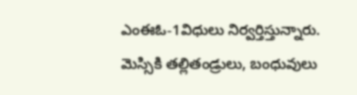ఎంఈఓ-1విధులు నిర్వర్తిస్తున్నారు. మెస్సికి తల్లితండ్రులు, బంధువులు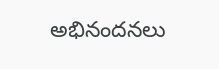అభినందనలు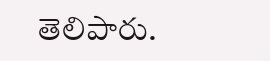తెలిపారు.